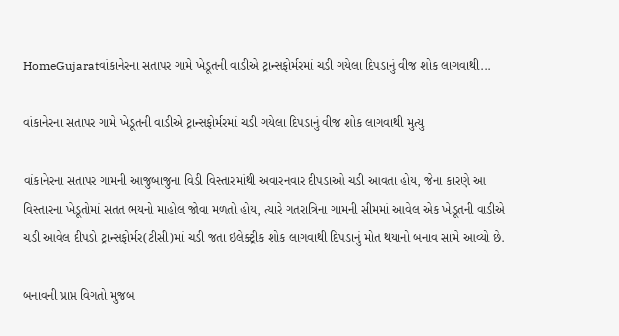HomeGujaratવાંકાનેરના સતાપર ગામે ખેડૂતની વાડીએ ટ્રાન્સફોર્મરમાં ચડી ગયેલા દિપડાનું વીજ શોક લાગવાથી...

વાંકાનેરના સતાપર ગામે ખેડૂતની વાડીએ ટ્રાન્સફોર્મરમાં ચડી ગયેલા દિપડાનું વીજ શોક લાગવાથી મુત્યુ

વાંકાનેરના સતાપર ગામની આજુબાજુના વિડી વિસ્તારમાંથી અવારનવાર દીપડાઓ ચડી આવતા હોય, જેના કારણે આ વિસ્તારના ખેડૂતોમાં સતત ભયનો માહોલ જોવા મળતો હોય, ત્યારે ગતરાત્રિના ગામની સીમમાં આવેલ એક ખેડૂતની વાડીએ ચડી આવેલ દીપડો ટ્રાન્સફોર્મર(ટીસી)માં ચડી જતા ઇલેક્ટ્રીક શોક લાગવાથી દિપડાનું મોત થયાનો બનાવ સામે આવ્યો છે.

બનાવની પ્રાપ્ત વિગતો મુજબ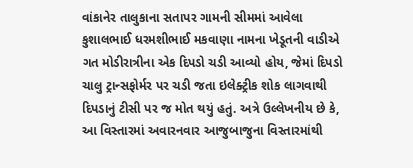વાંકાનેર તાલુકાના સતાપર ગામની સીમમાં આવેલા કુશાલભાઈ ધરમશીભાઈ મકવાણા નામના ખેડૂતની વાડીએ ગત મોડીરાત્રીના એક દિપડો ચડી આવ્યો હોય, જેમાં દિપડો ચાલુ ટ્રાન્સફોર્મર પર ચડી જતા ઇલેક્ટ્રીક શોક લાગવાથી દિપડાનું ટીસી પર જ મોત થયું હતું. અત્રે ઉલ્લેખનીય છે કે, આ વિસ્તારમાં અવારનવાર આજુબાજુના વિસ્તારમાંથી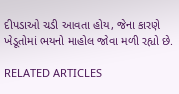દીપડાઓ ચડી આવતા હોય, જેના કારણે ખેડૂતોમાં ભયનો માહોલ જોવા મળી રહ્યો છે.

RELATED ARTICLES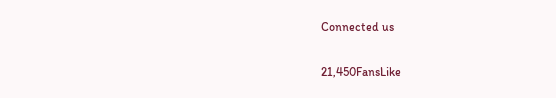Connected us

21,450FansLike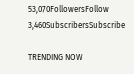53,070FollowersFollow
3,460SubscribersSubscribe

TRENDING NOW